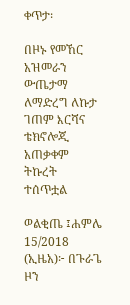ቀጥታ፡

በዞኑ የመኸር አዝመራን ውጤታማ  ለማድረግ ለኩታ ገጠም እርሻና ቴክኖሎጂ አጠቃቀም ትኩረት ተሰጥቷል

ወልቂጤ ፤ሐምሌ 15/2018 (ኢዜአ)፦ በጉራጌ ዞን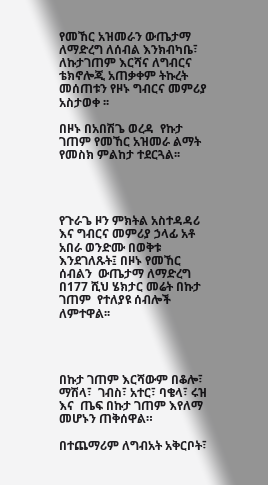የመኸር አዝመራን ውጤታማ  ለማድረግ ለሰብል እንክብካቤ፣ ለኩታገጠም እርሻና ለግብርና ቴክኖሎጂ አጠቃቀም ትኩረት መሰጠቱን የዞኑ ግብርና መምሪያ አስታወቀ ፡፡

በዞኑ በአበሽጌ ወረዳ  የኩታ ገጠም የመኸር አዝመራ ልማት የመስክ ምልከታ ተደርጓል፡፡




የጉራጌ ዞን ምክትል አስተዳዳሪ እና ግብርና መምሪያ ኃላፊ አቶ አበራ ወንድሙ በወቅቱ እንደገለጹት፤ በዞኑ የመኸር  ሰብልን  ውጤታማ ለማድረግ በ177 ሺህ ሄክታር መሬት በኩታ ገጠም  የተለያዩ ሰብሎች ለምተዋል፡፡




በኩታ ገጠም እርሻውም በቆሎ፣ ማሽላ፣  ገብስ፣ አተር፣ ባቄላ፣ ሩዝ እና  ጤፍ በኩታ ገጠም እየለማ መሆኑን ጠቅሰዋል።

በተጨማሪም ለግብአት አቅርቦት፣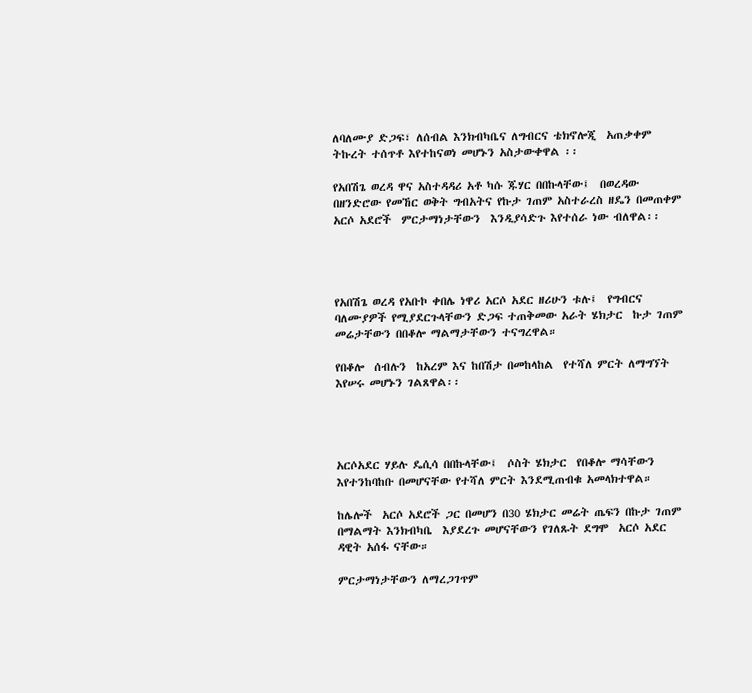ለባለሙያ ድጋፍ፣ ለሰብል እንክብካቤና ለግብርና ቴክኖሎጂ  አጠቃቀም ትኩረት ተሰጥቶ እየተከናወነ መሆኑን አስታውቀዋል ፡፡

የአበሽጌ ወረዳ ዋና አስተዳዳሪ አቶ ካሱ ጁሃር በበኩላቸው፤  በወረዳው በዘንድሮው የመኸር ወቅት ግብአትና የኩታ ገጠም አስተራረስ ዘዴን በመጠቀም አርሶ አደሮች  ምርታማነታቸውን  እንዲያሳድጉ እየተሰራ ነው ብለዋል፡፡




የአበሽጌ ወረዳ የአቡኮ ቀበሌ ነዋሪ አርሶ አደር ዘሪሁን ቱሉ፤  የግብርና ባለሙያዎች የሚያደርጉላቸውን ድጋፍ ተጠቅመው አራት ሄክታር  ኩታ ገጠም መሬታቸውን በበቆሎ ማልማታቸውን ተናግረዋል።

የበቆሎ  ሰብሉን  ከአረም እና ከበሽታ በመከላከል  የተሻለ ምርት ለማግኘት እየሠሩ መሆኑን ገልጸዋል፡፡




አርሶአደር ሃይሉ ዴሲሳ በበኩላቸው፤  ሶስት ሄክታር  የበቆሎ ማሳቸውን እየተንከባከቡ በመሆናቸው የተሻለ ምርት እንደሚጠብቁ አመላክተዋል።

ከሌሎች  አርሶ አደሮች ጋር በመሆን በ30 ሄክታር መሬት ጤፍን በኩታ ገጠም  በማልማት እንክብካቤ  እያደረጉ መሆናቸውን የገለጹት ደግሞ  አርሶ አደር ዳዊት አሰፋ ናቸው።

ምርታማነታቸውን ለማረጋገጥም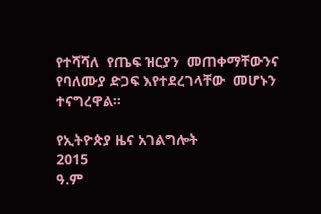የተሻሻለ  የጤፍ ዝርያን  መጠቀማቸውንና የባለሙያ ድጋፍ እየተደረገላቸው  መሆኑን ተናግረዋል።

የኢትዮጵያ ዜና አገልግሎት
2015
ዓ.ም